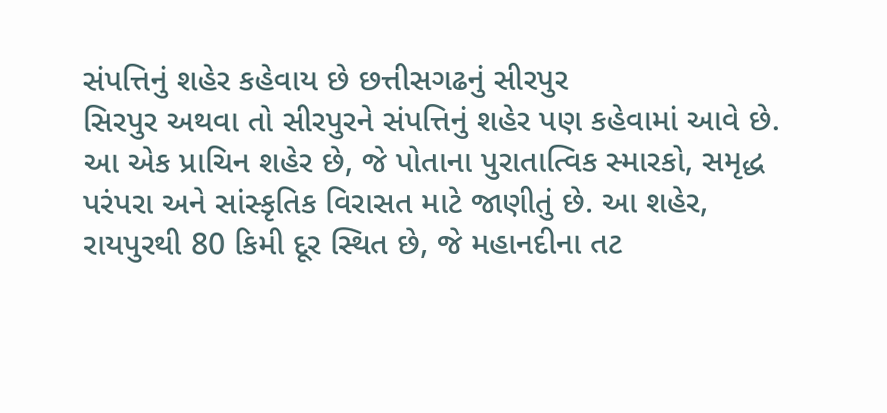સંપત્તિનું શહેર કહેવાય છે છત્તીસગઢનું સીરપુર
સિરપુર અથવા તો સીરપુરને સંપત્તિનું શહેર પણ કહેવામાં આવે છે. આ એક પ્રાચિન શહેર છે, જે પોતાના પુરાતાત્વિક સ્મારકો, સમૃદ્ધ પરંપરા અને સાંસ્કૃતિક વિરાસત માટે જાણીતું છે. આ શહેર, રાયપુરથી 80 કિમી દૂર સ્થિત છે, જે મહાનદીના તટ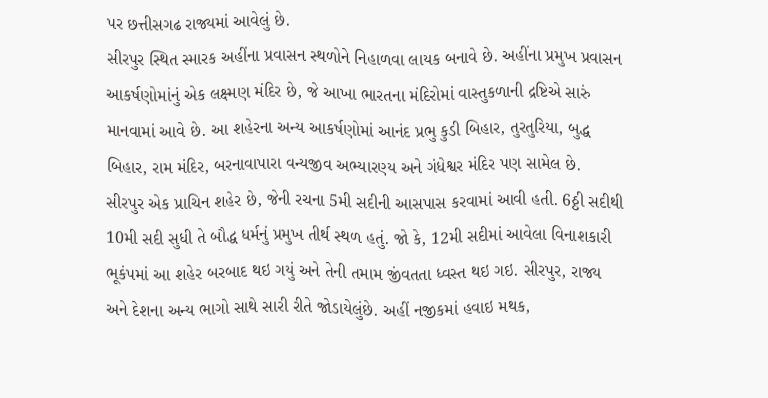પર છત્તીસગઢ રાજ્યમાં આવેલું છે.
સીરપુર સ્થિત સ્મારક અહીંના પ્રવાસન સ્થળોને નિહાળવા લાયક બનાવે છે. અહીંના પ્રમુખ પ્રવાસન આકર્ષણોમાંનું એક લક્ષ્મણ મંદિર છે, જે આખા ભારતના મંદિરોમાં વાસ્તુકળાની દ્રષ્ટિએ સારું માનવામાં આવે છે. આ શહેરના અન્ય આકર્ષણોમાં આનંદ પ્રભુ કુડી બિહાર, તુરતુરિયા, બુદ્ધ બિહાર, રામ મંદિર, બરનાવાપારા વન્યજીવ અભ્યારણ્ય અને ગંધેશ્વર મંદિર પણ સામેલ છે.
સીરપુર એક પ્રાચિન શહેર છે, જેની રચના 5મી સદીની આસપાસ કરવામાં આવી હતી. 6ઠ્ઠી સદીથી 10મી સદી સુધી તે બૌદ્ધ ધર્મનું પ્રમુખ તીર્થ સ્થળ હતું. જો કે, 12મી સદીમાં આવેલા વિનાશકારી ભૂકંપમાં આ શહેર બરબાદ થઇ ગયું અને તેની તમામ જીંવતતા ધ્વસ્ત થઇ ગઇ. સીરપુર, રાજ્ય અને દેશના અન્ય ભાગો સાથે સારી રીતે જોડાયેલુંછે. અહીં નજીકમાં હવાઇ મથક,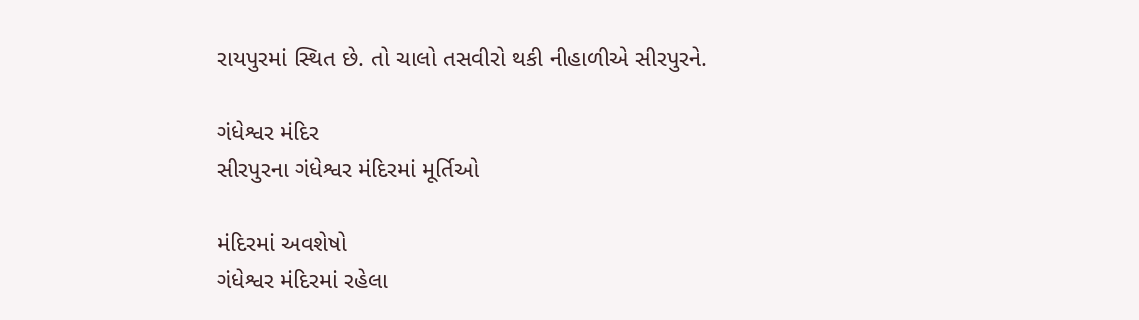રાયપુરમાં સ્થિત છે. તો ચાલો તસવીરો થકી નીહાળીએ સીરપુરને.

ગંધેશ્વર મંદિર
સીરપુરના ગંધેશ્વર મંદિરમાં મૂર્તિઓ

મંદિરમાં અવશેષો
ગંધેશ્વર મંદિરમાં રહેલા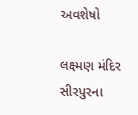અવશેષો

લક્ષ્મણ મંદિર
સીરપુરના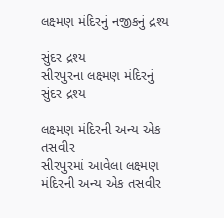લક્ષ્મણ મંદિરનું નજીકનું દ્રશ્ય

સુંદર દ્રશ્ય
સીરપુરના લક્ષ્મણ મંદિરનું સુંદર દ્રશ્ય

લક્ષ્મણ મંદિરની અન્ય એક તસવીર
સીરપુરમાં આવેલા લક્ષ્મણ મંદિરની અન્ય એક તસવીર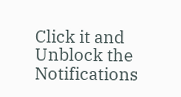Click it and Unblock the Notifications